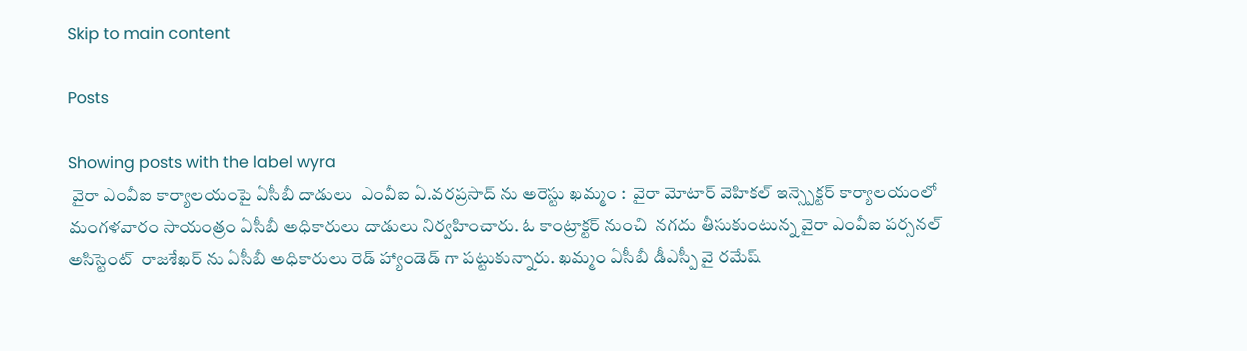Skip to main content

Posts

Showing posts with the label wyra
 వైరా ఎంవీఐ కార్యాలయంపై ఏసీబీ దాడులు  ఎంవీఐ ఏ.వరప్రసాద్ ను అరెస్టు ఖమ్మం :  వైరా మోటార్ వెహికల్ ఇన్స్పెక్టర్ కార్యాలయంలో మంగళవారం సాయంత్రం ఏసీబీ అధికారులు దాడులు నిర్వహించారు. ఓ కాంట్రాక్టర్ నుంచి  నగదు తీసుకుంటున్న వైరా ఎంవీఐ పర్సనల్ అసిస్టెంట్  రాజశేఖర్ ను ఏసీబీ అధికారులు రెడ్ హ్యాండెడ్ గా పట్టుకున్నారు. ఖమ్మం ఏసీబీ డీఎస్పీ వై రమేష్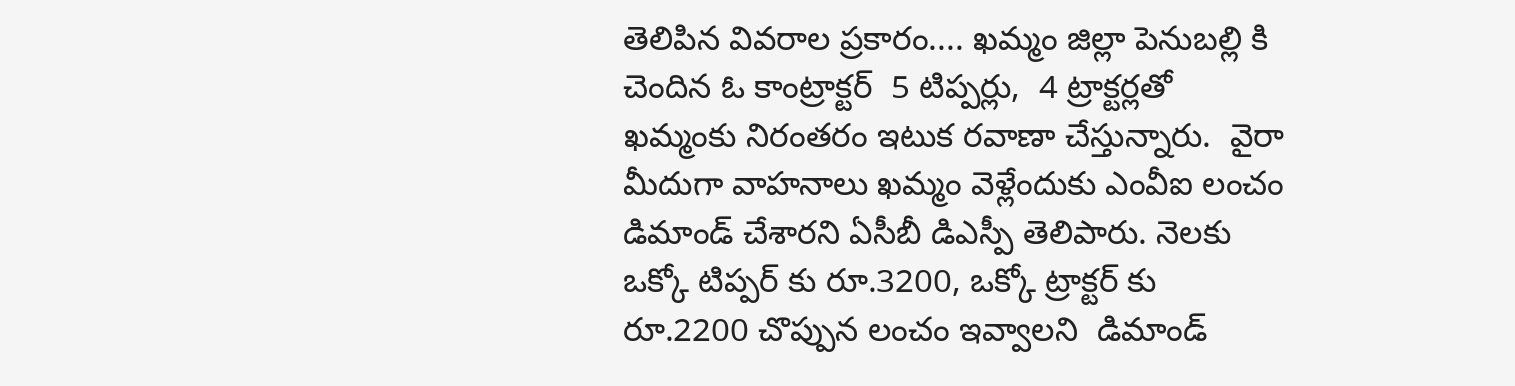తెలిపిన వివరాల ప్రకారం.... ఖమ్మం జిల్లా పెనుబల్లి కి చెందిన ఓ కాంట్రాక్టర్  5 టిప్పర్లు,  4 ట్రాక్టర్లతో  ఖమ్మంకు నిరంతరం ఇటుక రవాణా చేస్తున్నారు.  వైరా మీదుగా వాహనాలు ఖమ్మం వెళ్లేందుకు ఎంవీఐ లంచం డిమాండ్ చేశారని ఏసీబీ డిఎస్పీ తెలిపారు. నెలకు ఒక్కో టిప్పర్ కు రూ.3200, ఒక్కో ట్రాక్టర్ కు రూ.2200 చొప్పున లంచం ఇవ్వాలని  డిమాండ్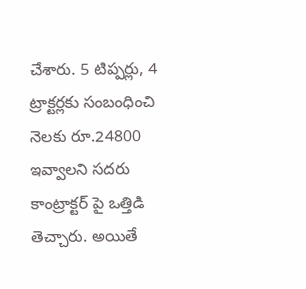చేశారు. 5 టిప్పర్లు, 4 ట్రాక్టర్లకు సంబంధించి నెలకు రూ.24800 ఇవ్వాలని సదరు కాంట్రాక్టర్ పై ఒత్తిడి తెచ్చారు. అయితే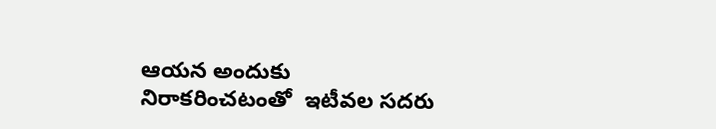ఆయన అందుకు నిరాకరించటంతో  ఇటీవల సదరు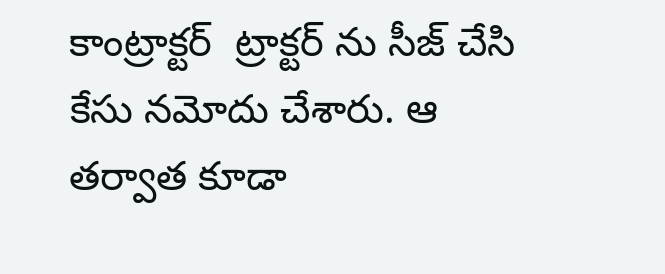కాంట్రాక్టర్  ట్రాక్టర్ ను సీజ్ చేసి కేసు నమోదు చేశారు. ఆ తర్వాత కూడా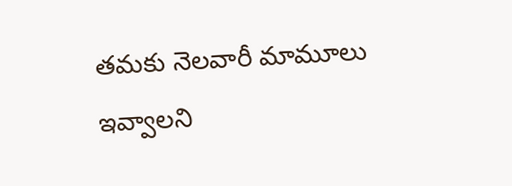తమకు నెలవారీ మామూలు ఇవ్వాలని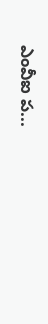ఎంవీఐ ప...